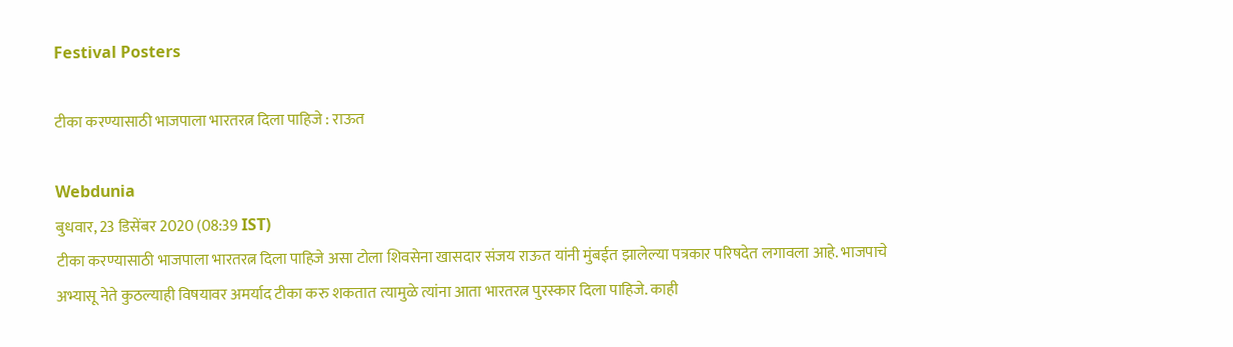Festival Posters

टीका करण्यासाठी भाजपाला भारतरत्न दिला पाहिजे : राऊत

Webdunia
बुधवार, 23 डिसेंबर 2020 (08:39 IST)
टीका करण्यासाठी भाजपाला भारतरत्न दिला पाहिजे असा टोला शिवसेना खासदार संजय राऊत यांनी मुंबईत झालेल्या पत्रकार परिषदेत लगावला आहे. भाजपाचे अभ्यासू नेते कुठल्याही विषयावर अमर्याद टीका करु शकतात त्यामुळे त्यांना आता भारतरत्न पुरस्कार दिला पाहिजे. काही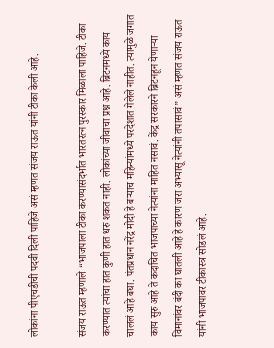लोकांना पीएचडीची पदवी दिली पाहिजे असं म्हणत संजय राऊत यांनी टीका केली आहे.

संजय राऊत म्हणाले “भाजपाला टीका करण्यासंदर्भात भारतरत्न पुरस्कार मिळाला पाहिजे. टीका करण्यात त्यांचा हात कुणी हात धरु शकत नाही. लोकांच्या जीवाचा प्रश्न आहे. ब्रिटनमध्ये काय चाललं आहे बघा. पंतप्रधान नरेंद्र मोदी हे बऱ्याच महिन्यांमध्ये परदेशात गेलेले नाहीत. त्यामुळे जगात काय सुरु आहे ते कदाचित भाजपाच्या नेत्यांना माहित नसावं. केंद्र सरकारने ब्रिटनहून येणाऱ्या विमानांवर बंदी का घातली आहे हे कारण जरा अभ्यासू नेत्यांनी तपासावं” असं म्हणत संजय राऊत यांनी भाजपावर टीकास्त्र सोडलं आहे.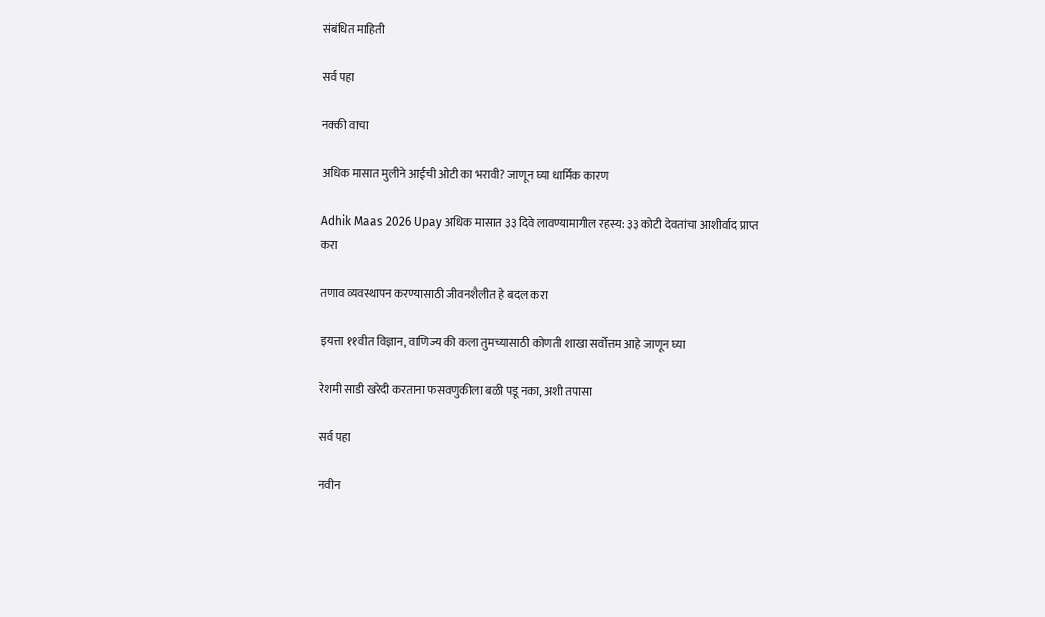संबंधित माहिती

सर्व पहा

नक्की वाचा

अधिक मासात मुलीने आईची ओटी का भरावी? जाणून घ्या धार्मिक कारण

Adhik Maas 2026 Upay अधिक मासात ३३ दिवे लावण्यामागील रहस्य: ३३ कोटी देवतांचा आशीर्वाद प्राप्त करा

तणाव व्यवस्थापन करण्यासाठी जीवनशैलीत हे बदल करा

इयत्ता ११वीत विज्ञान, वाणिज्य की कला तुमच्यासाठी कोणती शाखा सर्वोत्तम आहे जाणून घ्या

रेशमी साडी खरेदी करताना फसवणुकीला बळी पडू नका, अशी तपासा

सर्व पहा

नवीन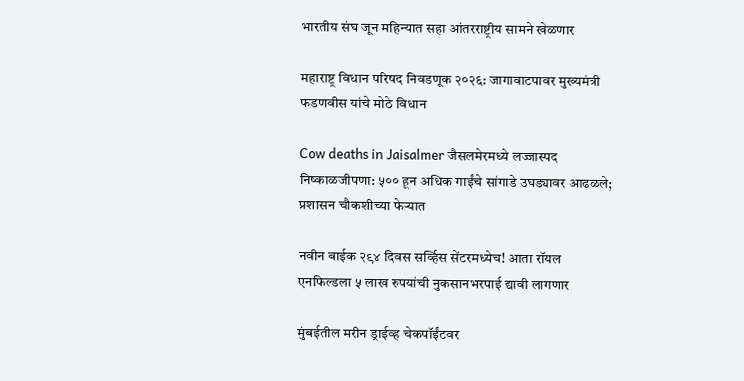भारतीय संघ जून महिन्यात सहा आंतरराष्ट्रीय सामने खेळणार

महाराष्ट्र विधान परिषद निवडणूक २०२६: जागावाटपावर मुख्यमंत्री फडणवीस यांचे मोठे विधान

Cow deaths in Jaisalmer जैसलमेरमध्ये लज्जास्पद निष्काळजीपणा: ५०० हून अधिक गाईंचे सांगाडे उघड्यावर आढळले; प्रशासन चौकशीच्या फेऱ्यात

नवीन बाईक २९४ दिवस सर्व्हिस सेंटरमध्येच! आता रॉयल एनफिल्डला ५ लाख रुपयांची नुकसानभरपाई द्यावी लागणार

मुंबईतील मरीन ड्राईव्ह चेकपॉईंटवर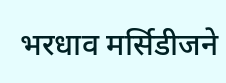भरधाव मर्सिडीजने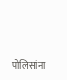पोलिसांना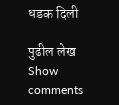धडक दिली

पुढील लेख
Show comments